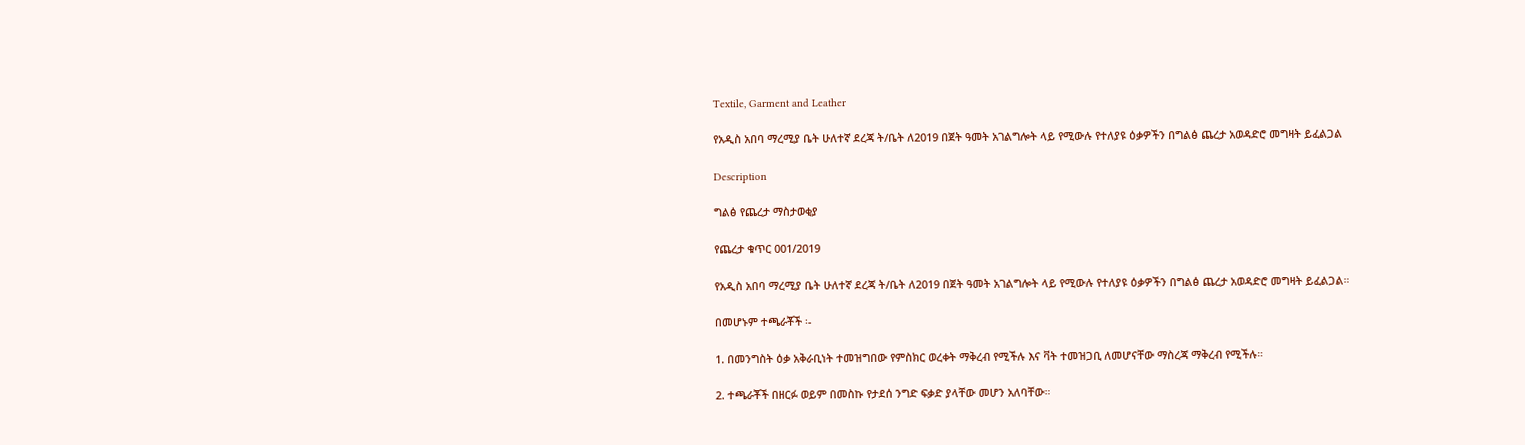Textile, Garment and Leather

የአዲስ አበባ ማረሚያ ቤት ሁለተኛ ደረጃ ት/ቤት ለ2019 በጀት ዓመት አገልግሎት ላይ የሚውሉ የተለያዩ ዕቃዎችን በግልፅ ጨረታ አወዳድሮ መግዛት ይፈልጋል

Description

ግልፅ የጨረታ ማስታወቂያ

የጨረታ ቁጥር 001/2019

የአዲስ አበባ ማረሚያ ቤት ሁለተኛ ደረጃ ት/ቤት ለ2019 በጀት ዓመት አገልግሎት ላይ የሚውሉ የተለያዩ ዕቃዎችን በግልፅ ጨረታ አወዳድሮ መግዛት ይፈልጋል።

በመሆኑም ተጫራቾች ፡-

1. በመንግስት ዕቃ አቅራቢነት ተመዝግበው የምስክር ወረቀት ማቅረብ የሚችሉ እና ቫት ተመዝጋቢ ለመሆናቸው ማስረጃ ማቅረብ የሚችሉ።

2. ተጫራቾች በዘርፉ ወይም በመስኩ የታደሰ ንግድ ፍቃድ ያላቸው መሆን አለባቸው።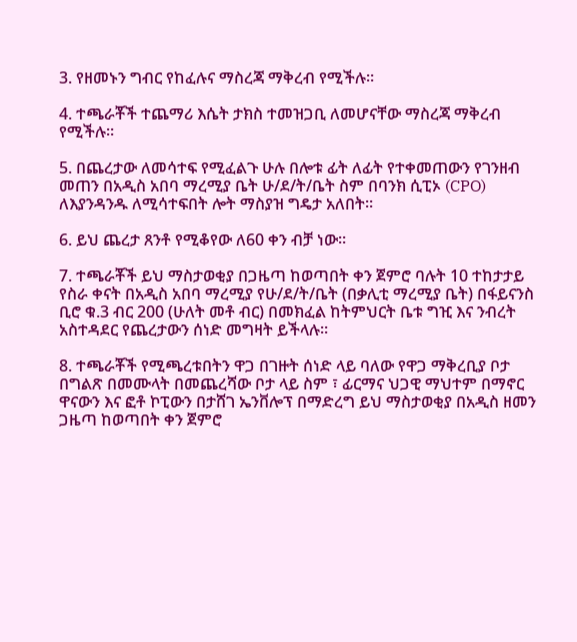3. የዘመኑን ግብር የከፈሉና ማስረጃ ማቅረብ የሚችሉ።

4. ተጫራቾች ተጨማሪ እሴት ታክስ ተመዝጋቢ ለመሆናቸው ማስረጃ ማቅረብ የሚችሉ።

5. በጨረታው ለመሳተፍ የሚፈልጉ ሁሉ በሎቱ ፊት ለፊት የተቀመጠውን የገንዘብ መጠን በአዲስ አበባ ማረሚያ ቤት ሁ/ደ/ት/ቤት ስም በባንክ ሲፒኦ (CPO) ለእያንዳንዱ ለሚሳተፍበት ሎት ማስያዝ ግዴታ አለበት።

6. ይህ ጨረታ ጸንቶ የሚቆየው ለ60 ቀን ብቻ ነው።

7. ተጫራቾች ይህ ማስታወቂያ በጋዜጣ ከወጣበት ቀን ጀምሮ ባሉት 10 ተከታታይ የስራ ቀናት በአዲስ አበባ ማረሚያ የሁ/ደ/ት/ቤት (በቃሊቲ ማረሚያ ቤት) በፋይናንስ ቢሮ ቁ.3 ብር 200 (ሁለት መቶ ብር) በመክፈል ከትምህርት ቤቱ ግዢ እና ንብረት አስተዳደር የጨረታውን ሰነድ መግዛት ይችላሉ።

8. ተጫራቾች የሚጫረቱበትን ዋጋ በገዙት ሰነድ ላይ ባለው የዋጋ ማቅረቢያ ቦታ በግልጽ በመሙላት በመጨረሻው ቦታ ላይ ስም ፣ ፊርማና ህጋዊ ማህተም በማኖር ዋናውን እና ፎቶ ኮፒውን በታሸገ ኤንቨሎፕ በማድረግ ይህ ማስታወቂያ በአዲስ ዘመን ጋዜጣ ከወጣበት ቀን ጀምሮ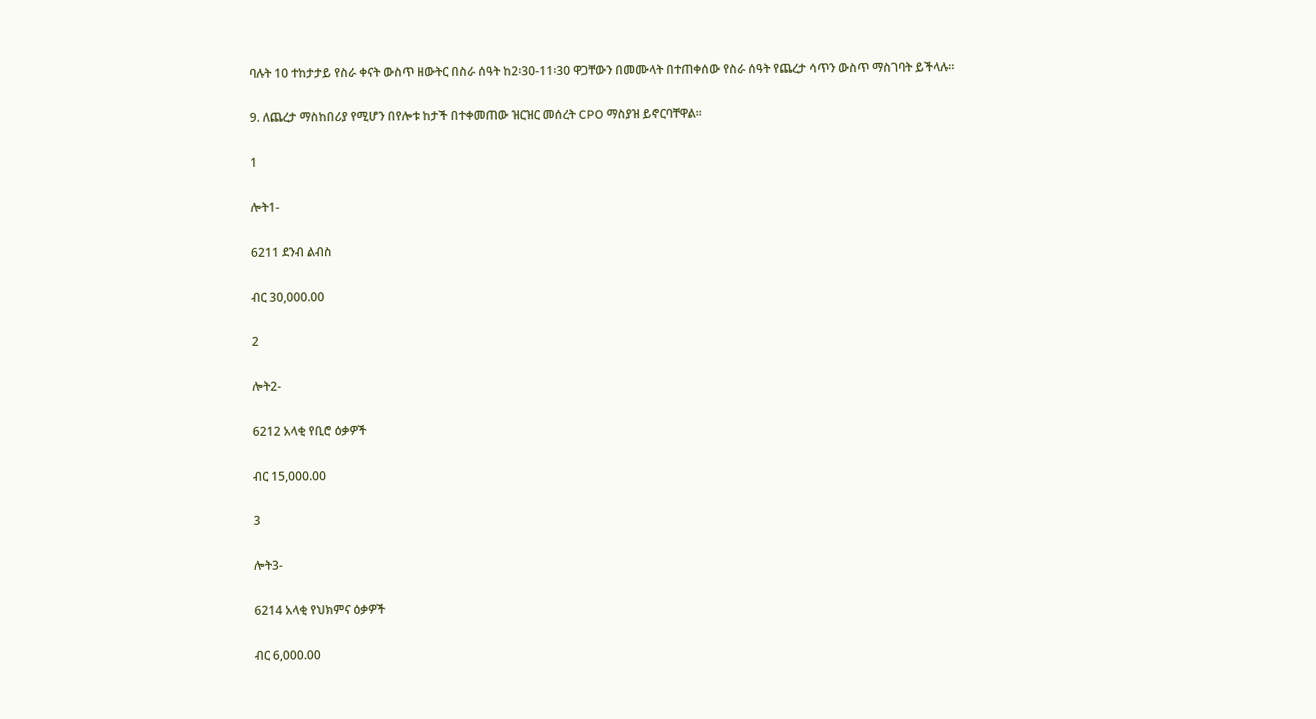ባሉት 10 ተከታታይ የስራ ቀናት ውስጥ ዘውትር በስራ ሰዓት ከ2፡30-11፡30 ዋጋቸውን በመሙላት በተጠቀሰው የስራ ሰዓት የጨረታ ሳጥን ውስጥ ማስገባት ይችላሉ።

9. ለጨረታ ማስከበሪያ የሚሆን በየሎቱ ከታች በተቀመጠው ዝርዝር መሰረት CPO ማስያዝ ይኖርባቸዋል።

1

ሎት1-

6211 ደንብ ልብስ

ብር 30,000.00

2

ሎት2-

6212 አላቂ የቢሮ ዕቃዎች

ብር 15,000.00

3

ሎት3-

6214 አላቂ የህክምና ዕቃዎች

ብር 6,000.00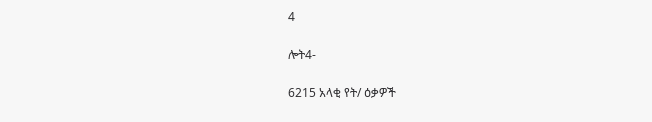4

ሎት4-

6215 አላቂ የት/ ዕቃዎች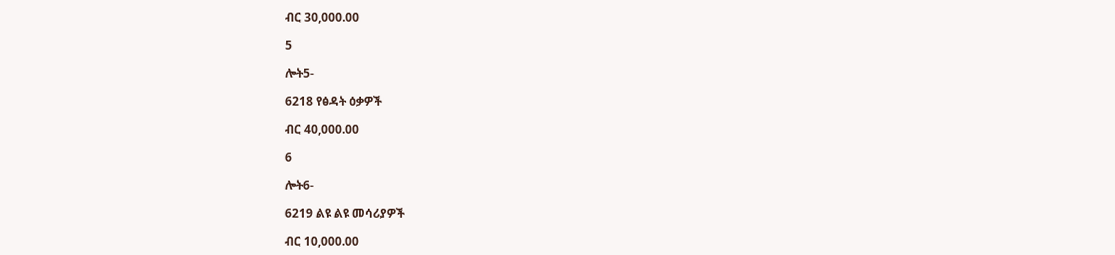ብር 30,000.00

5

ሎት5-

6218 የፅዳት ዕቃዎች

ብር 40,000.00

6

ሎት6-

6219 ልዩ ልዩ መሳሪያዎች

ብር 10,000.00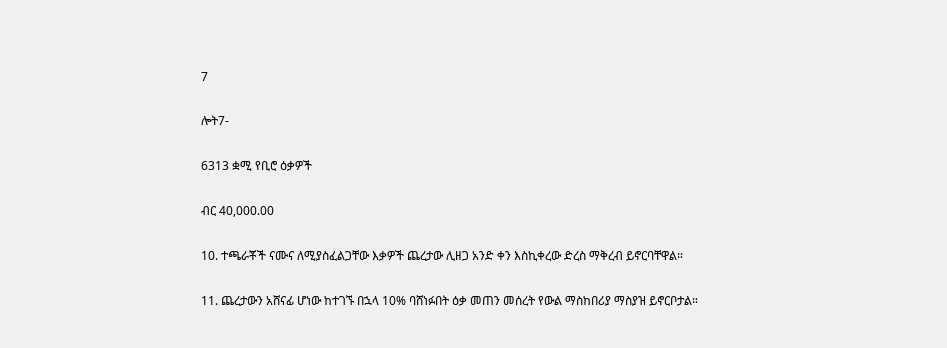7

ሎት7-

6313 ቋሚ የቢሮ ዕቃዎች

ብር 40,000.00

10. ተጫራቾች ናሙና ለሚያስፈልጋቸው እቃዎች ጨረታው ሊዘጋ አንድ ቀን እስኪቀረው ድረስ ማቅረብ ይኖርባቸዋል።

11. ጨረታውን አሸናፊ ሆነው ከተገኙ በኋላ 10% ባሸነፉበት ዕቃ መጠን መሰረት የውል ማስከበሪያ ማስያዝ ይኖርቦታል።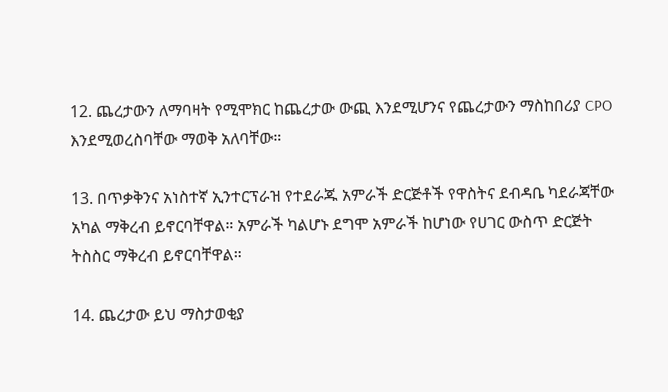12. ጨረታውን ለማባዛት የሚሞክር ከጨረታው ውጪ እንደሚሆንና የጨረታውን ማስከበሪያ CPO እንደሚወረስባቸው ማወቅ አለባቸው።

13. በጥቃቅንና አነስተኛ ኢንተርፕራዝ የተደራጁ አምራች ድርጅቶች የዋስትና ደብዳቤ ካደራጃቸው አካል ማቅረብ ይኖርባቸዋል። አምራች ካልሆኑ ደግሞ አምራች ከሆነው የሀገር ውስጥ ድርጅት ትስስር ማቅረብ ይኖርባቸዋል።

14. ጨረታው ይህ ማስታወቂያ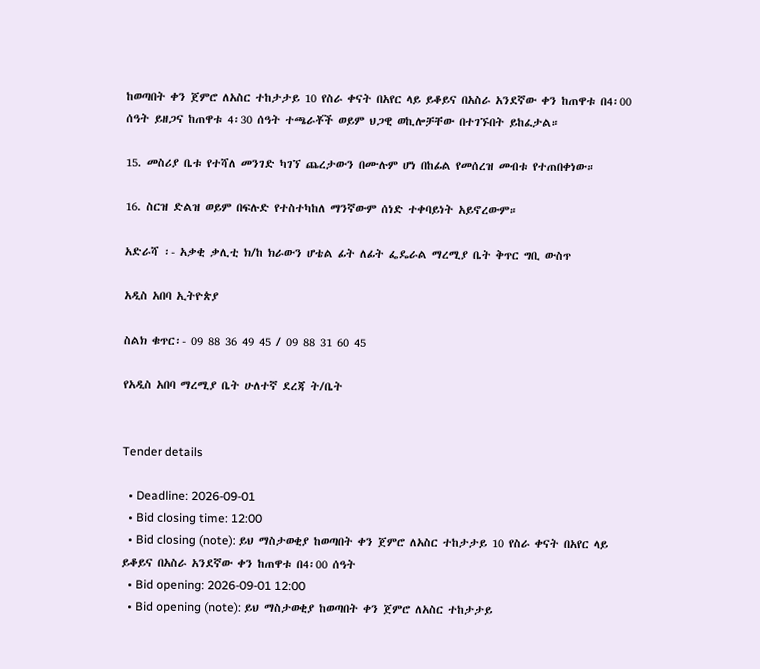ከወጣበት ቀን ጀምሮ ለአስር ተከታታይ 10 የስራ ቀናት በአየር ላይ ይቆይና በአስራ አንደኛው ቀን ከጠዋቱ በ4፡00 ሰዓት ይዘጋና ከጠዋቱ 4፡30 ሰዓት ተጫራቾች ወይም ህጋዊ ወኪሎቻቸው በተገኙበት ይከፈታል።

15. መስሪያ ቤቱ የተሻለ መንገድ ካገኘ ጨረታውን በሙሉም ሆነ በከፊል የመሰረዝ መብቱ የተጠበቀነው።

16. ስርዝ ድልዝ ወይም በፍሉድ የተስተካከለ ማንኛውም ሰነድ ተቀባይነት አይኖረውም።

አድራሻ ፡- አቃቂ ቃሊቲ ክ/ከ ክራውን ሆቴል ፊት ለፊት ፌዴራል ማረሚያ ቤት ቅጥር ግቢ ውስጥ

አዲስ አበባ ኢትዮጵያ

ስልክ ቁጥር፡- 09 88 36 49 45 / 09 88 31 60 45

የአዲስ አበባ ማረሚያ ቤት ሁለተኛ ደረጃ ት/ቤት


Tender details

  • Deadline: 2026-09-01
  • Bid closing time: 12:00
  • Bid closing (note): ይህ ማስታወቂያ ከወጣበት ቀን ጀምሮ ለአስር ተከታታይ 10 የስራ ቀናት በአየር ላይ ይቆይና በአስራ አንደኛው ቀን ከጠዋቱ በ4፡00 ሰዓት
  • Bid opening: 2026-09-01 12:00
  • Bid opening (note): ይህ ማስታወቂያ ከወጣበት ቀን ጀምሮ ለአስር ተከታታይ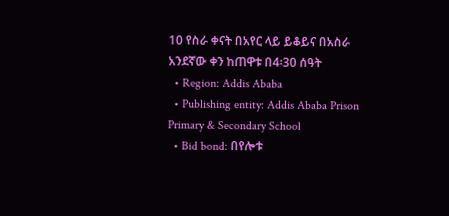10 የስራ ቀናት በአየር ላይ ይቆይና በአስራ አንደኛው ቀን ከጠዋቱ በ4፡30 ሰዓት
  • Region: Addis Ababa
  • Publishing entity: Addis Ababa Prison Primary & Secondary School
  • Bid bond: በየሎቱ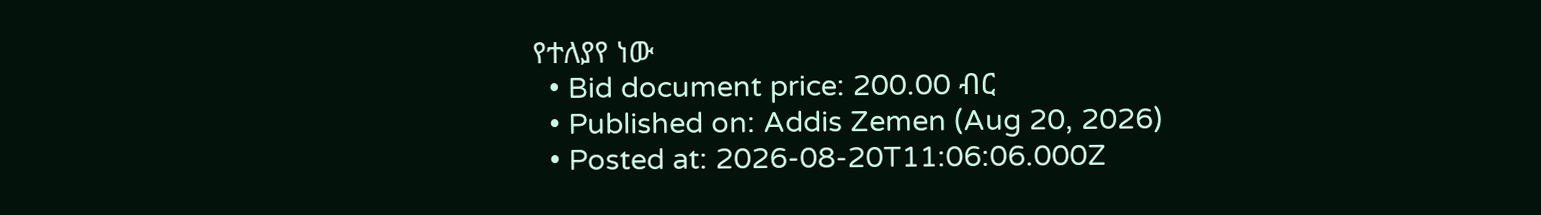የተለያየ ነው
  • Bid document price: 200.00 ብር
  • Published on: Addis Zemen (Aug 20, 2026)
  • Posted at: 2026-08-20T11:06:06.000Z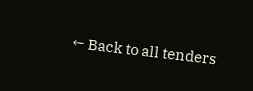← Back to all tenders